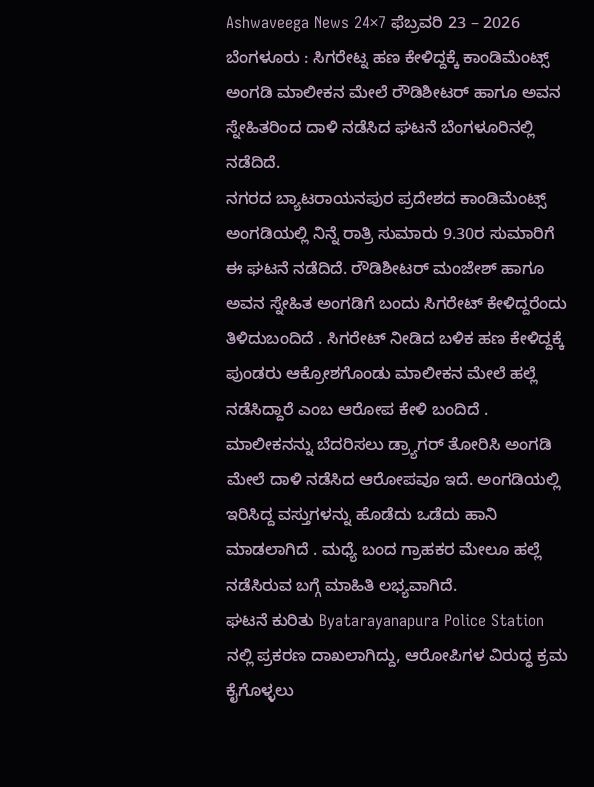Ashwaveega News 24×7 ಫೆಬ್ರವರಿ 23 – 2026 ಬೆಂಗಳೂರು : ಸಿಗರೇಟ್ನ ಹಣ ಕೇಳಿದ್ದಕ್ಕೆ ಕಾಂಡಿಮೆಂಟ್ಸ್ ಅಂಗಡಿ ಮಾಲೀಕನ ಮೇಲೆ ರೌಡಿಶೀಟರ್ ಹಾಗೂ ಅವನ ಸ್ನೇಹಿತರಿಂದ ದಾಳಿ ನಡೆಸಿದ ಘಟನೆ ಬೆಂಗಳೂರಿನಲ್ಲಿ ನಡೆದಿದೆ.
ನಗರದ ಬ್ಯಾಟರಾಯನಪುರ ಪ್ರದೇಶದ ಕಾಂಡಿಮೆಂಟ್ಸ್ ಅಂಗಡಿಯಲ್ಲಿ ನಿನ್ನೆ ರಾತ್ರಿ ಸುಮಾರು 9.30ರ ಸುಮಾರಿಗೆ ಈ ಘಟನೆ ನಡೆದಿದೆ. ರೌಡಿಶೀಟರ್ ಮಂಜೇಶ್ ಹಾಗೂ ಅವನ ಸ್ನೇಹಿತ ಅಂಗಡಿಗೆ ಬಂದು ಸಿಗರೇಟ್ ಕೇಳಿದ್ದರೆಂದು ತಿಳಿದುಬಂದಿದೆ . ಸಿಗರೇಟ್ ನೀಡಿದ ಬಳಿಕ ಹಣ ಕೇಳಿದ್ದಕ್ಕೆ ಪುಂಡರು ಆಕ್ರೋಶಗೊಂಡು ಮಾಲೀಕನ ಮೇಲೆ ಹಲ್ಲೆ ನಡೆಸಿದ್ದಾರೆ ಎಂಬ ಆರೋಪ ಕೇಳಿ ಬಂದಿದೆ .
ಮಾಲೀಕನನ್ನು ಬೆದರಿಸಲು ಡ್ರ್ಯಾಗರ್ ತೋರಿಸಿ ಅಂಗಡಿ ಮೇಲೆ ದಾಳಿ ನಡೆಸಿದ ಆರೋಪವೂ ಇದೆ. ಅಂಗಡಿಯಲ್ಲಿ ಇರಿಸಿದ್ದ ವಸ್ತುಗಳನ್ನು ಹೊಡೆದು ಒಡೆದು ಹಾನಿ ಮಾಡಲಾಗಿದೆ . ಮಧ್ಯೆ ಬಂದ ಗ್ರಾಹಕರ ಮೇಲೂ ಹಲ್ಲೆ ನಡೆಸಿರುವ ಬಗ್ಗೆ ಮಾಹಿತಿ ಲಭ್ಯವಾಗಿದೆ.
ಘಟನೆ ಕುರಿತು Byatarayanapura Police Station ನಲ್ಲಿ ಪ್ರಕರಣ ದಾಖಲಾಗಿದ್ದು, ಆರೋಪಿಗಳ ವಿರುದ್ಧ ಕ್ರಮ ಕೈಗೊಳ್ಳಲು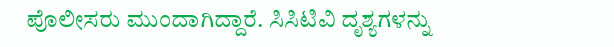ಪೊಲೀಸರು ಮುಂದಾಗಿದ್ದಾರೆ. ಸಿಸಿಟಿವಿ ದೃಶ್ಯಗಳನ್ನು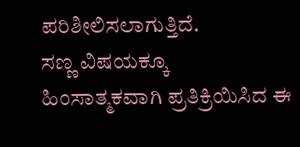ಪರಿಶೀಲಿಸಲಾಗುತ್ತಿದೆ.
ಸಣ್ಣ ವಿಷಯಕ್ಕೂ ಹಿಂಸಾತ್ಮಕವಾಗಿ ಪ್ರತಿಕ್ರಿಯಿಸಿದ ಈ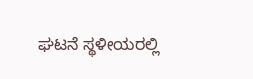ಘಟನೆ ಸ್ಥಳೀಯರಲ್ಲಿ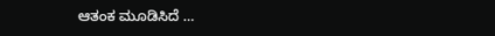ಆತಂಕ ಮೂಡಿಸಿದೆ …